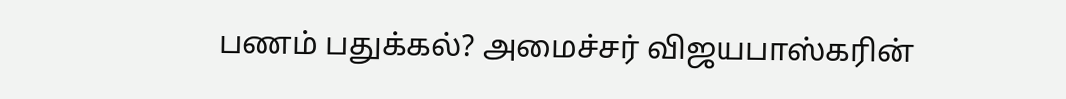பணம் பதுக்கல்? அமைச்சர் விஜயபாஸ்கரின்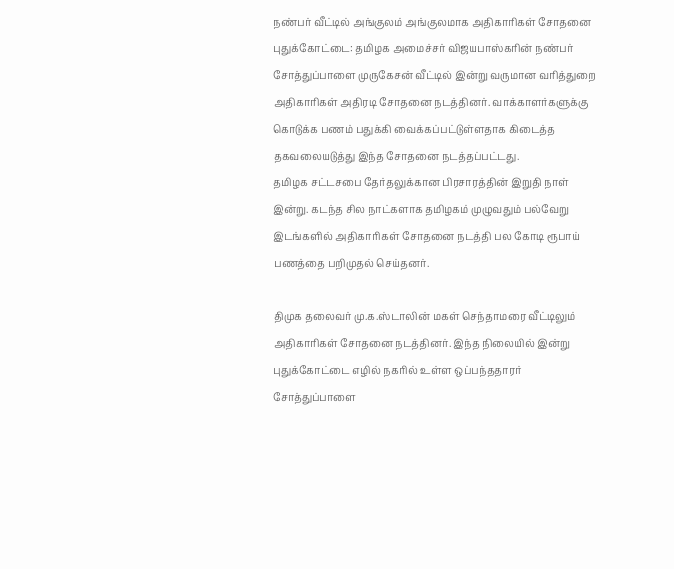நண்பர் வீட்டில் அங்குலம் அங்குலமாக அதிகாரிகள் சோதனை
புதுக்கோட்டை: தமிழக அமைச்சர் விஜயபாஸ்கரின் நண்பர் சோத்துப்பாளை முருகேசன் வீட்டில் இன்று வருமான வரித்துறை அதிகாரிகள் அதிரடி சோதனை நடத்தினர். வாக்காளர்களுக்கு கொடுக்க பணம் பதுக்கி வைக்கப்பட்டுள்ளதாக கிடைத்த தகவலையடுத்து இந்த சோதனை நடத்தப்பட்டது.
தமிழக சட்டசபை தேர்தலுக்கான பிரசாரத்தின் இறுதி நாள் இன்று. கடந்த சில நாட்களாக தமிழகம் முழுவதும் பல்வேறு இடங்களில் அதிகாரிகள் சோதனை நடத்தி பல கோடி ரூபாய் பணத்தை பறிமுதல் செய்தனர்.

திமுக தலைவர் மு.க.ஸ்டாலின் மகள் செந்தாமரை வீட்டிலும் அதிகாரிகள் சோதனை நடத்தினர். இந்த நிலையில் இன்று புதுக்கோட்டை எழில் நகரில் உள்ள ஒப்பந்ததாரர் சோத்துப்பாளை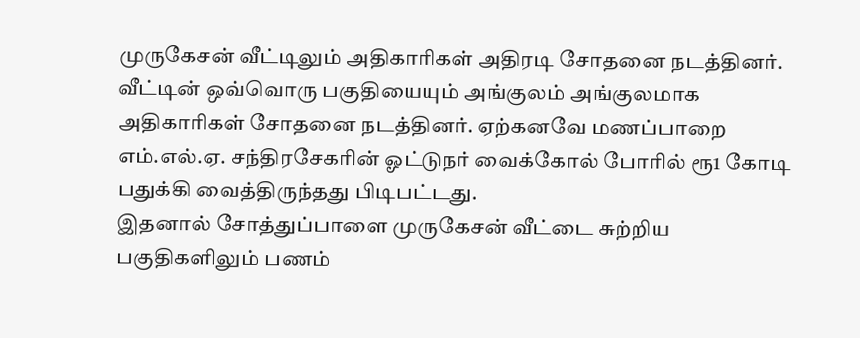முருகேசன் வீட்டிலும் அதிகாரிகள் அதிரடி சோதனை நடத்தினர்.
வீட்டின் ஒவ்வொரு பகுதியையும் அங்குலம் அங்குலமாக அதிகாரிகள் சோதனை நடத்தினர். ஏற்கனவே மணப்பாறை எம்.எல்.ஏ. சந்திரசேகரின் ஓட்டுநர் வைக்கோல் போரில் ரூ1 கோடி பதுக்கி வைத்திருந்தது பிடிபட்டது.
இதனால் சோத்துப்பாளை முருகேசன் வீட்டை சுற்றிய பகுதிகளிலும் பணம்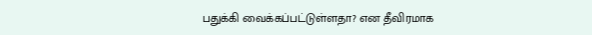பதுக்கி வைக்கப்பட்டுள்ளதா? என தீவிரமாக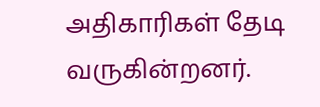அதிகாரிகள் தேடி வருகின்றனர்.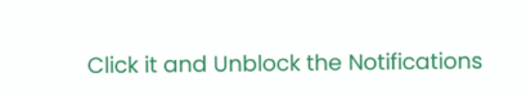Click it and Unblock the Notifications